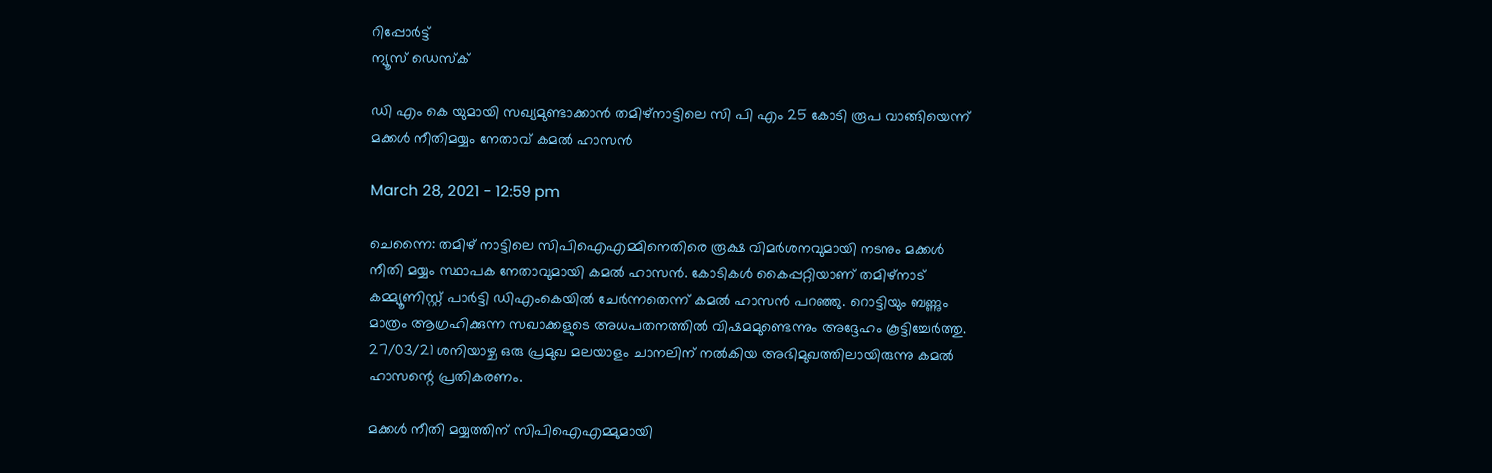റിപ്പോര്‍ട്ട്
ന്യൂസ് ഡെസ്ക്

ഡി എം കെ യുമായി സഖ്യമുണ്ടാക്കാൻ തമിഴ്നാട്ടിലെ സി പി എം 25 കോടി രൂപ വാങ്ങിയെന്ന് മക്കൾ നീതിമയ്യം നേതാവ് കമൽ ഹാസൻ

March 28, 2021 - 12:59 pm

ചെന്നൈ: തമിഴ് നാട്ടിലെ സിപിഐഎമ്മിനെതിരെ രൂക്ഷ വിമര്‍ശനവുമായി നടനും മക്കള്‍ നീതി മയ്യം സ്ഥാപക നേതാവുമായി കമല്‍ ഹാസന്‍. കോടികള്‍ കൈപ്പറ്റിയാണ് തമിഴ്‌നാട് കമ്മ്യൂണിസ്റ്റ് പാര്‍ട്ടി ഡിഎംകെയില്‍ ചേര്‍ന്നതെന്ന് കമല്‍ ഹാസന്‍ പറഞ്ഞു. റൊട്ടിയും ബണ്ണും മാത്രം ആഗ്രഹിക്കുന്ന സഖാക്കളുടെ അധപതനത്തില്‍ വിഷമമുണ്ടെന്നും അദ്ദേഹം കൂട്ടിച്ചേര്‍ത്തു. 27/03/21 ശനിയാഴ്ച ഒരു പ്രമുഖ മലയാളം ചാനലിന് നല്‍കിയ അഭിമുഖത്തിലായിരുന്നു കമൽ ഹാസന്റെ പ്രതികരണം.

മക്കള്‍ നീതി മയ്യത്തിന് സിപിഐഎമ്മുമായി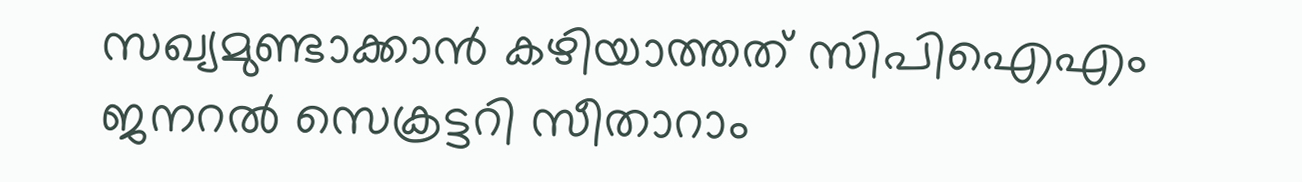സഖ്യമുണ്ടാക്കാന്‍ കഴിയാത്തത് സിപിഐഎം ജനറല്‍ സെക്രട്ടറി സീതാറാം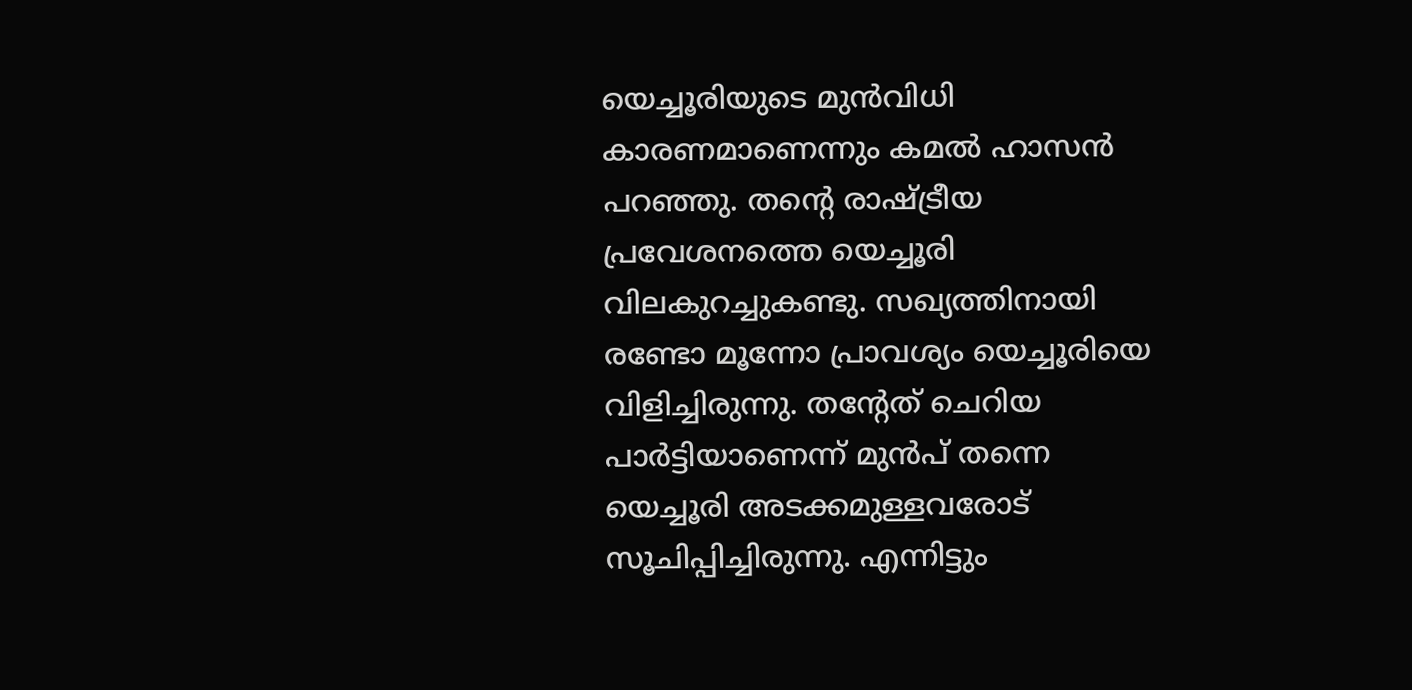യെച്ചൂരിയുടെ മുന്‍വിധി കാരണമാണെന്നും കമല്‍ ഹാസന്‍ പറഞ്ഞു. തന്റെ രാഷ്ട്രീയ പ്രവേശനത്തെ യെച്ചൂരി വിലകുറച്ചുകണ്ടു. സഖ്യത്തിനായി രണ്ടോ മൂന്നോ പ്രാവശ്യം യെച്ചൂരിയെ വിളിച്ചിരുന്നു. തന്റേത് ചെറിയ പാര്‍ട്ടിയാണെന്ന് മുന്‍പ് തന്നെ യെച്ചൂരി അടക്കമുള്ളവരോട് സൂചിപ്പിച്ചിരുന്നു. എന്നിട്ടും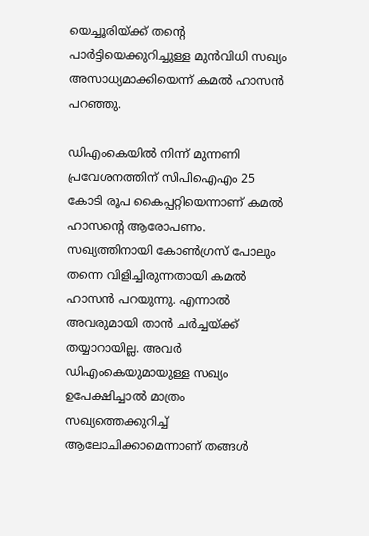യെച്ചൂരിയ്ക്ക് തന്റെ പാര്‍ട്ടിയെക്കുറിച്ചുള്ള മുന്‍വിധി സഖ്യം അസാധ്യമാക്കിയെന്ന് കമല്‍ ഹാസന്‍ പറഞ്ഞു.

ഡിഎംകെയില്‍ നിന്ന് മുന്നണി പ്രവേശനത്തിന് സിപിഐഎം 25 കോടി രൂപ കൈപ്പറ്റിയെന്നാണ് കമല്‍ ഹാസന്റെ ആരോപണം. സഖ്യത്തിനായി കോണ്‍ഗ്രസ് പോലും തന്നെ വിളിച്ചിരുന്നതായി കമല്‍ ഹാസന്‍ പറയുന്നു. എന്നാല്‍ അവരുമായി താന്‍ ചര്‍ച്ചയ്ക്ക് തയ്യാറായില്ല. അവര്‍ ഡിഎംകെയുമായുള്ള സഖ്യം ഉപേക്ഷിച്ചാല്‍ മാത്രം സഖ്യത്തെക്കുറിച്ച് ആലോചിക്കാമെന്നാണ് തങ്ങള്‍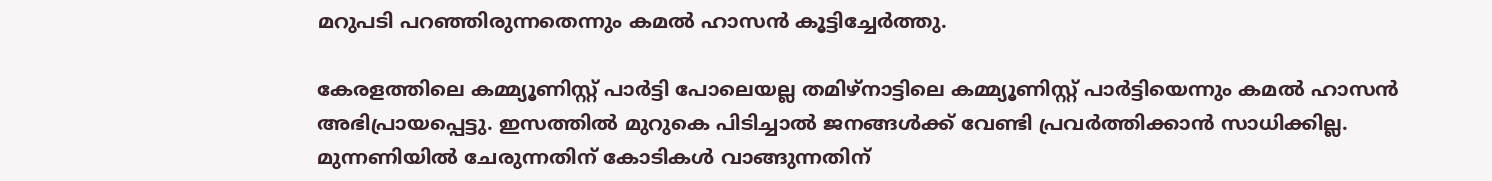മറുപടി പറഞ്ഞിരുന്നതെന്നും കമല്‍ ഹാസന്‍ കൂട്ടിച്ചേര്‍ത്തു.

കേരളത്തിലെ കമ്മ്യൂണിസ്റ്റ് പാര്‍ട്ടി പോലെയല്ല തമിഴ്‌നാട്ടിലെ കമ്മ്യൂണിസ്റ്റ് പാര്‍ട്ടിയെന്നും കമല്‍ ഹാസന്‍ അഭിപ്രായപ്പെട്ടു. ഇസത്തില്‍ മുറുകെ പിടിച്ചാല്‍ ജനങ്ങള്‍ക്ക് വേണ്ടി പ്രവര്‍ത്തിക്കാന്‍ സാധിക്കില്ല. മുന്നണിയില്‍ ചേരുന്നതിന് കോടികള്‍ വാങ്ങുന്നതിന്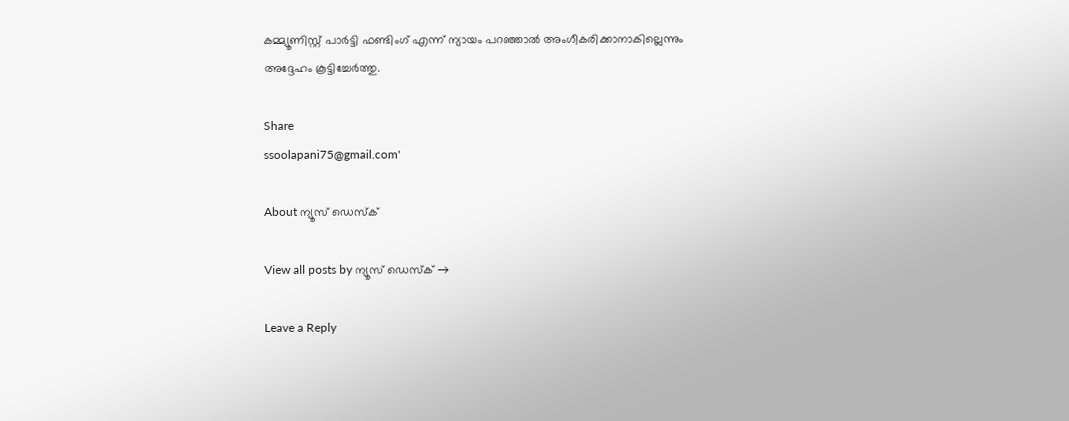കമ്മ്യൂണിസ്റ്റ് പാര്‍ട്ടി ഫണ്ടിംഗ് എന്ന് ന്യായം പറഞ്ഞാല്‍ അംഗീകരിക്കാനാകില്ലെന്നും അദ്ദേഹം കൂട്ടിച്ചേര്‍ത്തു.

Share
ssoolapani75@gmail.com'

About ന്യൂസ് ഡെസ്ക്

View all posts by ന്യൂസ് ഡെസ്ക് →

Leave a Reply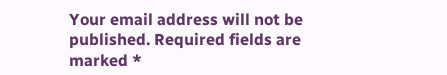Your email address will not be published. Required fields are marked *